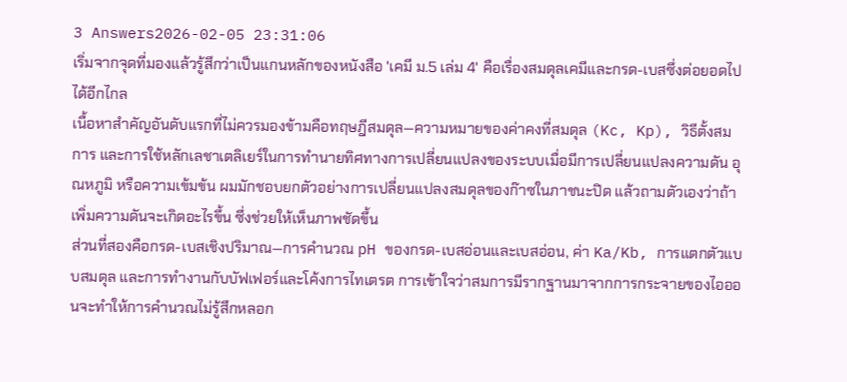3 Answers2026-02-05 23:31:06
เริ่มจากจุดที่มองแล้วรู้สึกว่าเป็นแกนหลักของหนังสือ 'เคมี ม.5 เล่ม 4' คือเรื่องสมดุลเคมีและกรด-เบสซึ่งต่อยอดไปได้อีกไกล
เนื้อหาสำคัญอันดับแรกที่ไม่ควรมองข้ามคือทฤษฎีสมดุล—ความหมายของค่าคงที่สมดุล (Kc, Kp), วิธีตั้งสมการ และการใช้หลักเลชาเตลิเยร์ในการทำนายทิศทางการเปลี่ยนแปลงของระบบเมื่อมีการเปลี่ยนแปลงความดัน อุณหภูมิ หรือความเข้มข้น ผมมักชอบยกตัวอย่างการเปลี่ยนแปลงสมดุลของก๊าซในภาชนะปิด แล้วถามตัวเองว่าถ้าเพิ่มความดันจะเกิดอะไรขึ้น ซึ่งช่วยให้เห็นภาพชัดขึ้น
ส่วนที่สองคือกรด-เบสเชิงปริมาณ—การคำนวณ pH ของกรด-เบสอ่อนและเบสอ่อน, ค่า Ka/Kb, การแตกตัวแบบสมดุล และการทำงานกับบัฟเฟอร์และโค้งการไทเตรต การเข้าใจว่าสมการมีรากฐานมาจากการกระจายของไอออนจะทำให้การคำนวณไม่รู้สึกหลอก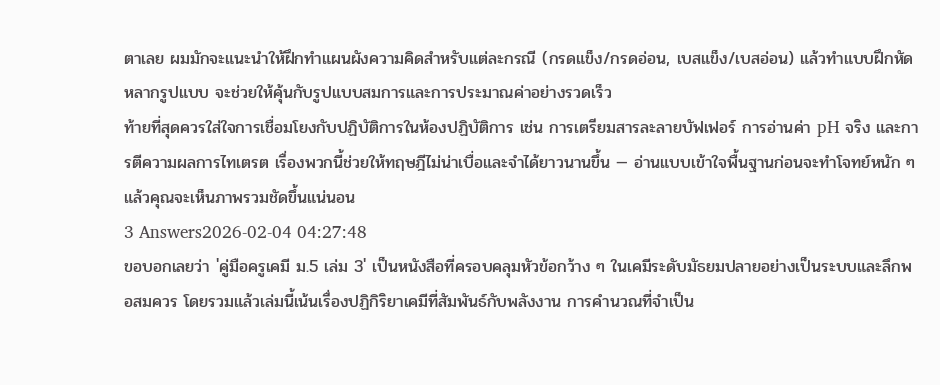ตาเลย ผมมักจะแนะนำให้ฝึกทำแผนผังความคิดสำหรับแต่ละกรณี (กรดแข็ง/กรดอ่อน, เบสแข็ง/เบสอ่อน) แล้วทำแบบฝึกหัดหลากรูปแบบ จะช่วยให้คุ้นกับรูปแบบสมการและการประมาณค่าอย่างรวดเร็ว
ท้ายที่สุดควรใส่ใจการเชื่อมโยงกับปฏิบัติการในห้องปฏิบัติการ เช่น การเตรียมสารละลายบัฟเฟอร์ การอ่านค่า pH จริง และการตีความผลการไทเตรต เรื่องพวกนี้ช่วยให้ทฤษฎีไม่น่าเบื่อและจำได้ยาวนานขึ้น — อ่านแบบเข้าใจพื้นฐานก่อนจะทำโจทย์หนัก ๆ แล้วคุณจะเห็นภาพรวมชัดขึ้นแน่นอน
3 Answers2026-02-04 04:27:48
ขอบอกเลยว่า 'คู่มือครูเคมี ม.5 เล่ม 3' เป็นหนังสือที่ครอบคลุมหัวข้อกว้าง ๆ ในเคมีระดับมัธยมปลายอย่างเป็นระบบและลึกพอสมควร โดยรวมแล้วเล่มนี้เน้นเรื่องปฏิกิริยาเคมีที่สัมพันธ์กับพลังงาน การคำนวณที่จำเป็น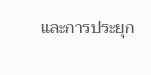และการประยุก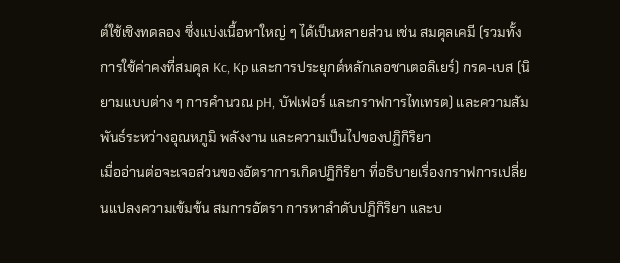ต์ใช้เชิงทดลอง ซึ่งแบ่งเนื้อหาใหญ่ ๆ ได้เป็นหลายส่วน เช่น สมดุลเคมี (รวมทั้งการใช้ค่าคงที่สมดุล Kc, Kp และการประยุกต์หลักเลอชาเตอลิเยร์) กรด-เบส (นิยามแบบต่าง ๆ การคำนวณ pH, บัฟเฟอร์ และกราฟการไทเทรต) และความสัมพันธ์ระหว่างอุณหภูมิ พลังงาน และความเป็นไปของปฏิกิริยา
เมื่ออ่านต่อจะเจอส่วนของอัตราการเกิดปฏิกิริยา ที่อธิบายเรื่องกราฟการเปลี่ยนแปลงความเข้มข้น สมการอัตรา การหาลำดับปฏิกิริยา และบ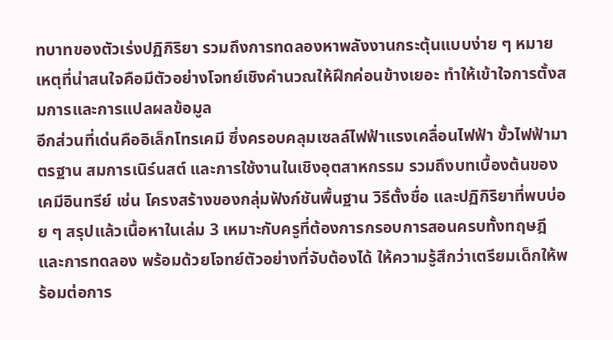ทบาทของตัวเร่งปฏิกิริยา รวมถึงการทดลองหาพลังงานกระตุ้นแบบง่าย ๆ หมายเหตุที่น่าสนใจคือมีตัวอย่างโจทย์เชิงคำนวณให้ฝึกค่อนข้างเยอะ ทำให้เข้าใจการตั้งสมการและการแปลผลข้อมูล
อีกส่วนที่เด่นคืออิเล็กโทรเคมี ซึ่งครอบคลุมเซลล์ไฟฟ้าแรงเคลื่อนไฟฟ้า ขั้วไฟฟ้ามาตรฐาน สมการเนิร์นสต์ และการใช้งานในเชิงอุตสาหกรรม รวมถึงบทเบื้องต้นของเคมีอินทรีย์ เช่น โครงสร้างของกลุ่มฟังก์ชันพื้นฐาน วิธีตั้งชื่อ และปฏิกิริยาที่พบบ่อย ๆ สรุปแล้วเนื้อหาในเล่ม 3 เหมาะกับครูที่ต้องการกรอบการสอนครบทั้งทฤษฎีและการทดลอง พร้อมด้วยโจทย์ตัวอย่างที่จับต้องได้ ให้ความรู้สึกว่าเตรียมเด็กให้พร้อมต่อการ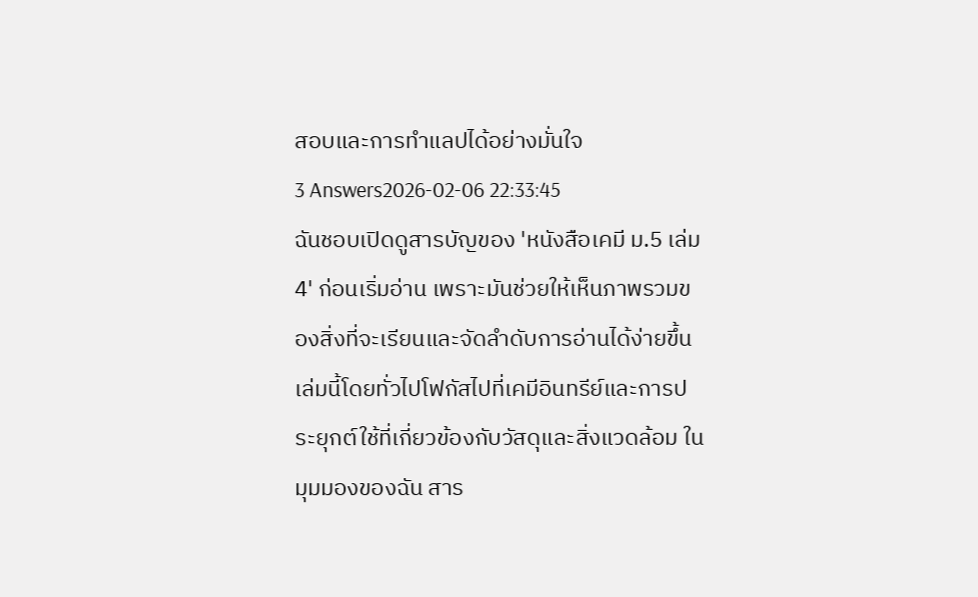สอบและการทำแลปได้อย่างมั่นใจ
3 Answers2026-02-06 22:33:45
ฉันชอบเปิดดูสารบัญของ 'หนังสือเคมี ม.5 เล่ม 4' ก่อนเริ่มอ่าน เพราะมันช่วยให้เห็นภาพรวมของสิ่งที่จะเรียนและจัดลำดับการอ่านได้ง่ายขึ้น
เล่มนี้โดยทั่วไปโฟกัสไปที่เคมีอินทรีย์และการประยุกต์ใช้ที่เกี่ยวข้องกับวัสดุและสิ่งแวดล้อม ในมุมมองของฉัน สาร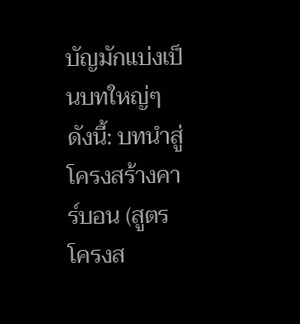บัญมักแบ่งเป็นบทใหญ่ๆ ดังนี้: บทนำสู่โครงสร้างคาร์บอน (สูตรโครงส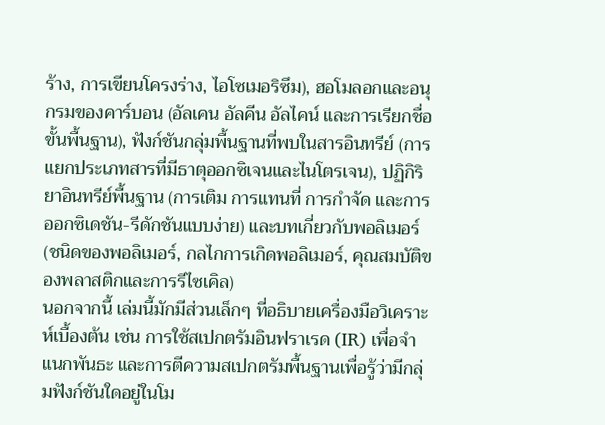ร้าง, การเขียนโครงร่าง, ไอโซเมอริซึม), ฮอโมลอกและอนุกรมของคาร์บอน (อัลเคน อัลคีน อัลไคน์ และการเรียกชื่อขั้นพื้นฐาน), ฟังก์ชันกลุ่มพื้นฐานที่พบในสารอินทรีย์ (การแยกประเภทสารที่มีธาตุออกซิเจนและไนโตรเจน), ปฏิกิริยาอินทรีย์พื้นฐาน (การเติม การแทนที่ การกำจัด และการออกซิเดชัน-รีดักชันแบบง่าย) และบทเกี่ยวกับพอลิเมอร์ (ชนิดของพอลิเมอร์, กลไกการเกิดพอลิเมอร์, คุณสมบัติของพลาสติกและการรีไซเคิล)
นอกจากนี้ เล่มนี้มักมีส่วนเล็กๆ ที่อธิบายเครื่องมือวิเคราะห์เบื้องต้น เช่น การใช้สเปกตรัมอินฟราเรด (IR) เพื่อจำแนกพันธะ และการตีความสเปกตรัมพื้นฐานเพื่อรู้ว่ามีกลุ่มฟังก์ชันใดอยู่ในโม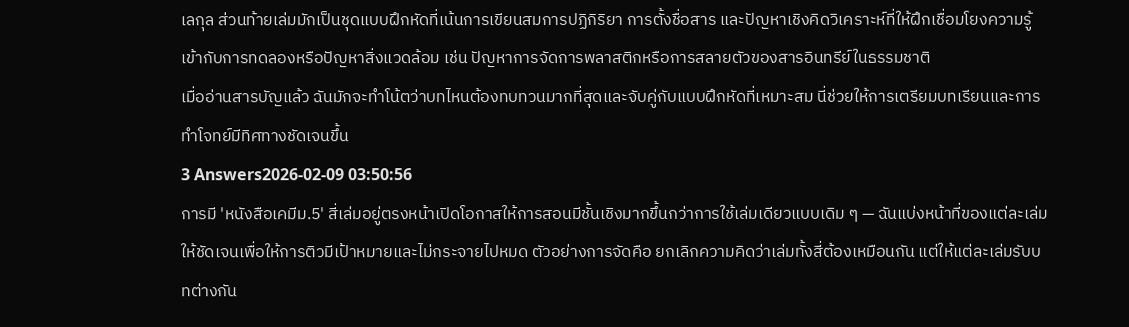เลกุล ส่วนท้ายเล่มมักเป็นชุดแบบฝึกหัดที่เน้นการเขียนสมการปฏิกิริยา การตั้งชื่อสาร และปัญหาเชิงคิดวิเคราะห์ที่ให้ฝึกเชื่อมโยงความรู้เข้ากับการทดลองหรือปัญหาสิ่งแวดล้อม เช่น ปัญหาการจัดการพลาสติกหรือการสลายตัวของสารอินทรีย์ในธรรมชาติ
เมื่ออ่านสารบัญแล้ว ฉันมักจะทำโน้ตว่าบทไหนต้องทบทวนมากที่สุดและจับคู่กับแบบฝึกหัดที่เหมาะสม นี่ช่วยให้การเตรียมบทเรียนและการทำโจทย์มีทิศทางชัดเจนขึ้น
3 Answers2026-02-09 03:50:56
การมี 'หนังสือเคมีม.5' สี่เล่มอยู่ตรงหน้าเปิดโอกาสให้การสอนมีชั้นเชิงมากขึ้นกว่าการใช้เล่มเดียวแบบเดิม ๆ — ฉันแบ่งหน้าที่ของแต่ละเล่มให้ชัดเจนเพื่อให้การติวมีเป้าหมายและไม่กระจายไปหมด ตัวอย่างการจัดคือ ยกเลิกความคิดว่าเล่มทั้งสี่ต้องเหมือนกัน แต่ให้แต่ละเล่มรับบทต่างกัน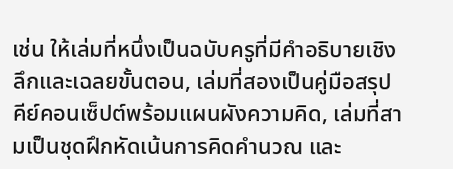เช่น ให้เล่มที่หนึ่งเป็นฉบับครูที่มีคำอธิบายเชิงลึกและเฉลยขั้นตอน, เล่มที่สองเป็นคู่มือสรุปคีย์คอนเซ็ปต์พร้อมแผนผังความคิด, เล่มที่สามเป็นชุดฝึกหัดเน้นการคิดคำนวณ และ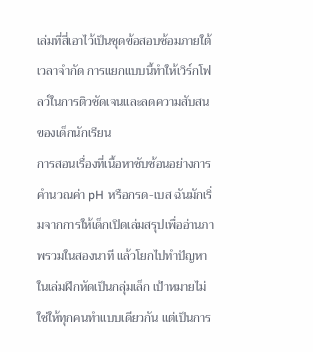เล่มที่สี่เอาไว้เป็นชุดข้อสอบซ้อมภายใต้เวลาจำกัด การแยกแบบนี้ทำให้เวิร์กโฟลว์ในการติวชัดเจนและลดความสับสนของเด็กนักเรียน
การสอนเรื่องที่เนื้อหาซับซ้อนอย่างการคำนวณค่า pH หรือกรด-เบส ฉันมักเริ่มจากการให้เด็กเปิดเล่มสรุปเพื่ออ่านภาพรวมในสองนาที แล้วโยกไปทำปัญหาในเล่มฝึกหัดเป็นกลุ่มเล็ก เป้าหมายไม่ใช่ให้ทุกคนทำแบบเดียวกัน แต่เป็นการ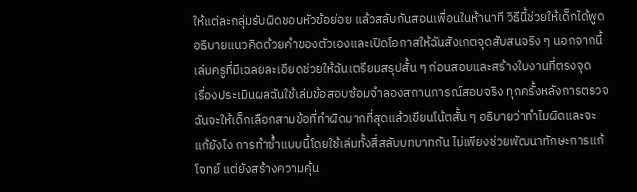ให้แต่ละกลุ่มรับผิดชอบหัวข้อย่อย แล้วสลับกันสอนเพื่อนในห้านาที วิธีนี้ช่วยให้เด็กได้พูดอธิบายแนวคิดด้วยคำของตัวเองและเปิดโอกาสให้ฉันสังเกตจุดสับสนจริง ๆ นอกจากนี้เล่มครูที่มีเฉลยละเอียดช่วยให้ฉันเตรียมสรุปสั้น ๆ ก่อนสอบและสร้างใบงานที่ตรงจุด
เรื่องประเมินผลฉันใช้เล่มข้อสอบซ้อมจำลองสถานการณ์สอบจริง ทุกครั้งหลังการตรวจฉันจะให้เด็กเลือกสามข้อที่ทำผิดมากที่สุดแล้วเขียนโน้ตสั้น ๆ อธิบายว่าทำไมผิดและจะแก้ยังไง การทำซ้ำแบบนี้โดยใช้เล่มทั้งสี่สลับบทบาทกัน ไม่เพียงช่วยพัฒนาทักษะการแก้โจทย์ แต่ยังสร้างความคุ้น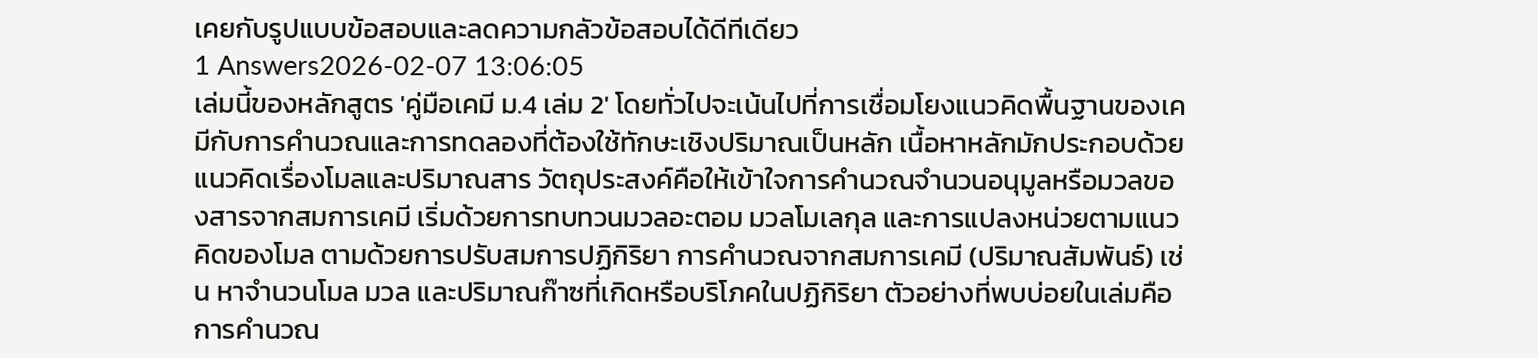เคยกับรูปแบบข้อสอบและลดความกลัวข้อสอบได้ดีทีเดียว
1 Answers2026-02-07 13:06:05
เล่มนี้ของหลักสูตร 'คู่มือเคมี ม.4 เล่ม 2' โดยทั่วไปจะเน้นไปที่การเชื่อมโยงแนวคิดพื้นฐานของเคมีกับการคำนวณและการทดลองที่ต้องใช้ทักษะเชิงปริมาณเป็นหลัก เนื้อหาหลักมักประกอบด้วยแนวคิดเรื่องโมลและปริมาณสาร วัตถุประสงค์คือให้เข้าใจการคำนวณจำนวนอนุมูลหรือมวลของสารจากสมการเคมี เริ่มด้วยการทบทวนมวลอะตอม มวลโมเลกุล และการแปลงหน่วยตามแนวคิดของโมล ตามด้วยการปรับสมการปฏิกิริยา การคำนวณจากสมการเคมี (ปริมาณสัมพันธ์) เช่น หาจำนวนโมล มวล และปริมาณก๊าซที่เกิดหรือบริโภคในปฏิกิริยา ตัวอย่างที่พบบ่อยในเล่มคือการคำนวณ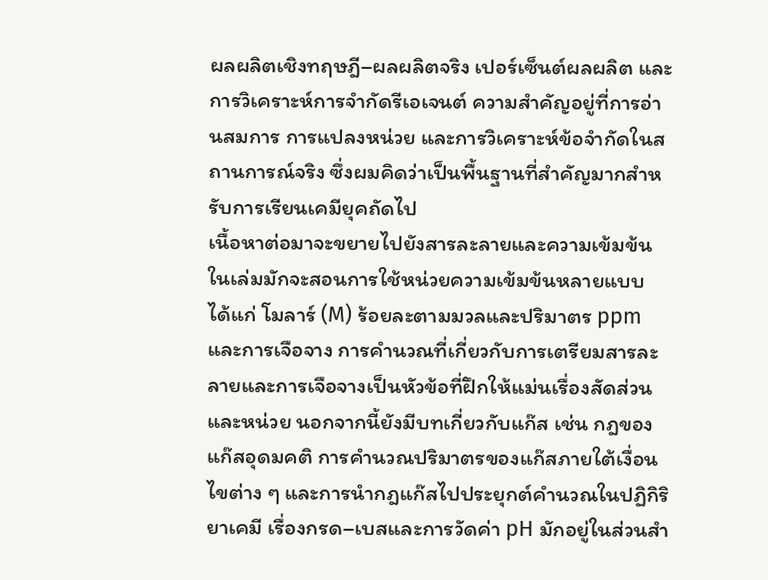ผลผลิตเชิงทฤษฎี–ผลผลิตจริง เปอร์เซ็นต์ผลผลิต และการวิเคราะห์การจำกัดรีเอเจนต์ ความสำคัญอยู่ที่การอ่านสมการ การแปลงหน่วย และการวิเคราะห์ข้อจำกัดในสถานการณ์จริง ซึ่งผมคิดว่าเป็นพื้นฐานที่สำคัญมากสำหรับการเรียนเคมียุคถัดไป
เนื้อหาต่อมาจะขยายไปยังสารละลายและความเข้มข้น ในเล่มมักจะสอนการใช้หน่วยความเข้มข้นหลายแบบ ได้แก่ โมลาร์ (M) ร้อยละตามมวลและปริมาตร ppm และการเจือจาง การคำนวณที่เกี่ยวกับการเตรียมสารละลายและการเจือจางเป็นหัวข้อที่ฝึกให้แม่นเรื่องสัดส่วนและหน่วย นอกจากนี้ยังมีบทเกี่ยวกับแก๊ส เช่น กฎของแก๊สอุดมคติ การคำนวณปริมาตรของแก๊สภายใต้เงื่อนไขต่าง ๆ และการนำกฎแก๊สไปประยุกต์คำนวณในปฏิกิริยาเคมี เรื่องกรด–เบสและการวัดค่า pH มักอยู่ในส่วนสำ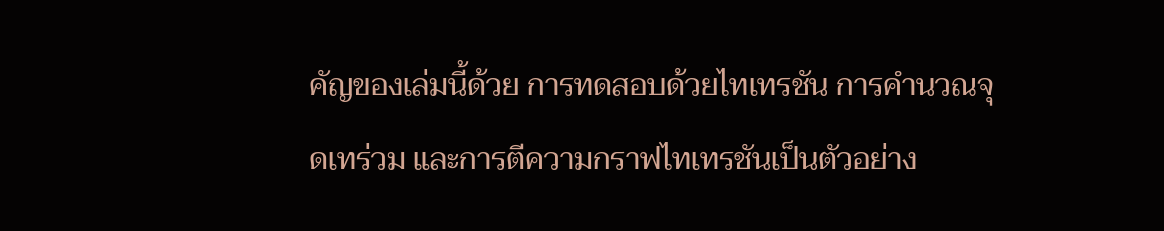คัญของเล่มนี้ด้วย การทดสอบด้วยไทเทรชัน การคำนวณจุดเทร่วม และการตีความกราฟไทเทรชันเป็นตัวอย่าง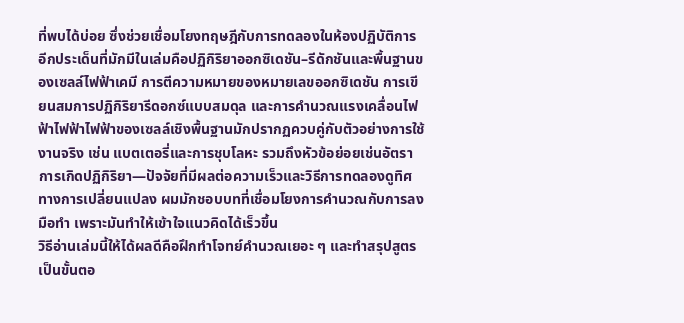ที่พบได้บ่อย ซึ่งช่วยเชื่อมโยงทฤษฎีกับการทดลองในห้องปฏิบัติการ
อีกประเด็นที่มักมีในเล่มคือปฏิกิริยาออกซิเดชัน–รีดักชันและพื้นฐานของเซลล์ไฟฟ้าเคมี การตีความหมายของหมายเลขออกซิเดชัน การเขียนสมการปฏิกิริยารีดอกซ์แบบสมดุล และการคำนวณแรงเคลื่อนไฟฟ้าไฟฟ้าไฟฟ้าของเซลล์เชิงพื้นฐานมักปรากฏควบคู่กับตัวอย่างการใช้งานจริง เช่น แบตเตอรี่และการชุบโลหะ รวมถึงหัวข้อย่อยเช่นอัตราการเกิดปฏิกิริยา—ปัจจัยที่มีผลต่อความเร็วและวิธีการทดลองดูทิศทางการเปลี่ยนแปลง ผมมักชอบบทที่เชื่อมโยงการคำนวณกับการลงมือทำ เพราะมันทำให้เข้าใจแนวคิดได้เร็วขึ้น
วิธีอ่านเล่มนี้ให้ได้ผลดีคือฝึกทำโจทย์คำนวณเยอะ ๆ และทำสรุปสูตรเป็นขั้นตอ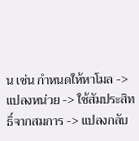น เช่น กำหนดให้หาโมล -> แปลงหน่วย -> ใช้สัมประสิทธิ์จากสมการ -> แปลงกลับ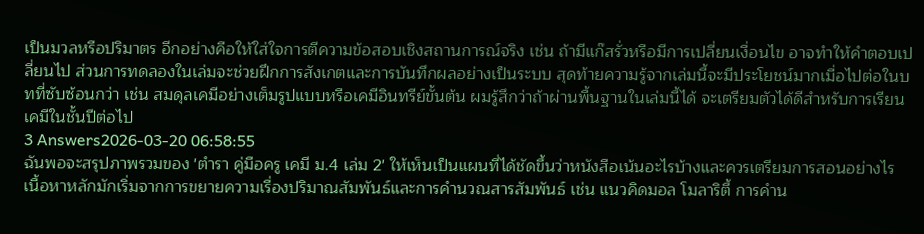เป็นมวลหรือปริมาตร อีกอย่างคือให้ใส่ใจการตีความข้อสอบเชิงสถานการณ์จริง เช่น ถ้ามีแก๊สรั่วหรือมีการเปลี่ยนเงื่อนไข อาจทำให้คำตอบเปลี่ยนไป ส่วนการทดลองในเล่มจะช่วยฝึกการสังเกตและการบันทึกผลอย่างเป็นระบบ สุดท้ายความรู้จากเล่มนี้จะมีประโยชน์มากเมื่อไปต่อในบทที่ซับซ้อนกว่า เช่น สมดุลเคมีอย่างเต็มรูปแบบหรือเคมีอินทรีย์ขั้นต้น ผมรู้สึกว่าถ้าผ่านพื้นฐานในเล่มนี้ได้ จะเตรียมตัวได้ดีสำหรับการเรียนเคมีในชั้นปีต่อไป
3 Answers2026-03-20 06:58:55
ฉันพอจะสรุปภาพรวมของ 'ตำรา คู่มือครู เคมี ม.4 เล่ม 2' ให้เห็นเป็นแผนที่ได้ชัดขึ้นว่าหนังสือเน้นอะไรบ้างและควรเตรียมการสอนอย่างไร
เนื้อหาหลักมักเริ่มจากการขยายความเรื่องปริมาณสัมพันธ์และการคำนวณสารสัมพันธ์ เช่น แนวคิดมอล โมลาริตี้ การคำน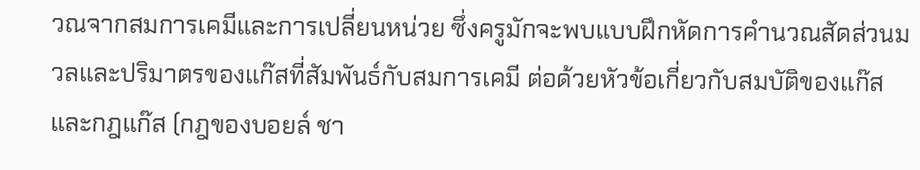วณจากสมการเคมีและการเปลี่ยนหน่วย ซึ่งครูมักจะพบแบบฝึกหัดการคำนวณสัดส่วนมวลและปริมาตรของแก๊สที่สัมพันธ์กับสมการเคมี ต่อด้วยหัวข้อเกี่ยวกับสมบัติของแก๊สและกฎแก๊ส (กฎของบอยล์ ชา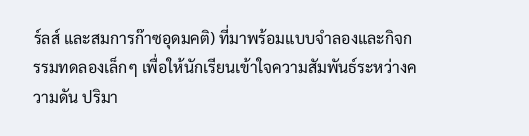ร์ลส์ และสมการก๊าซอุดมคติ) ที่มาพร้อมแบบจำลองและกิจกรรมทดลองเล็กๆ เพื่อให้นักเรียนเข้าใจความสัมพันธ์ระหว่างความดัน ปริมา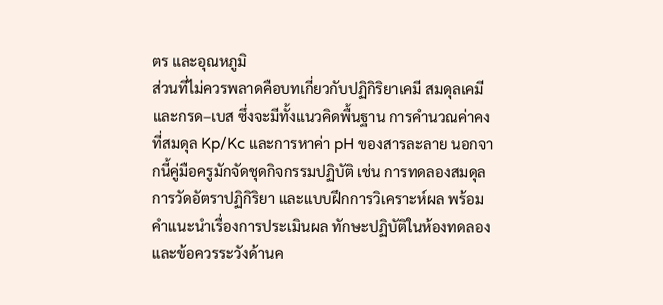ตร และอุณหภูมิ
ส่วนที่ไม่ควรพลาดคือบทเกี่ยวกับปฏิกิริยาเคมี สมดุลเคมี และกรด–เบส ซึ่งจะมีทั้งแนวคิดพื้นฐาน การคำนวณค่าคงที่สมดุล Kp/Kc และการหาค่า pH ของสารละลาย นอกจากนี้คู่มือครูมักจัดชุดกิจกรรมปฏิบัติ เช่น การทดลองสมดุล การวัดอัตราปฏิกิริยา และแบบฝึกการวิเคราะห์ผล พร้อมคำแนะนำเรื่องการประเมินผล ทักษะปฏิบัติในห้องทดลอง และข้อควรระวังด้านค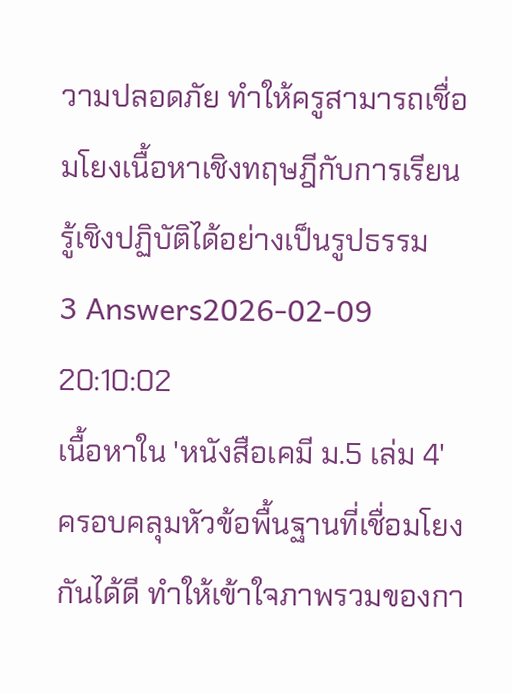วามปลอดภัย ทำให้ครูสามารถเชื่อมโยงเนื้อหาเชิงทฤษฎีกับการเรียนรู้เชิงปฏิบัติได้อย่างเป็นรูปธรรม
3 Answers2026-02-09 20:10:02
เนื้อหาใน 'หนังสือเคมี ม.5 เล่ม 4' ครอบคลุมหัวข้อพื้นฐานที่เชื่อมโยงกันได้ดี ทำให้เข้าใจภาพรวมของกา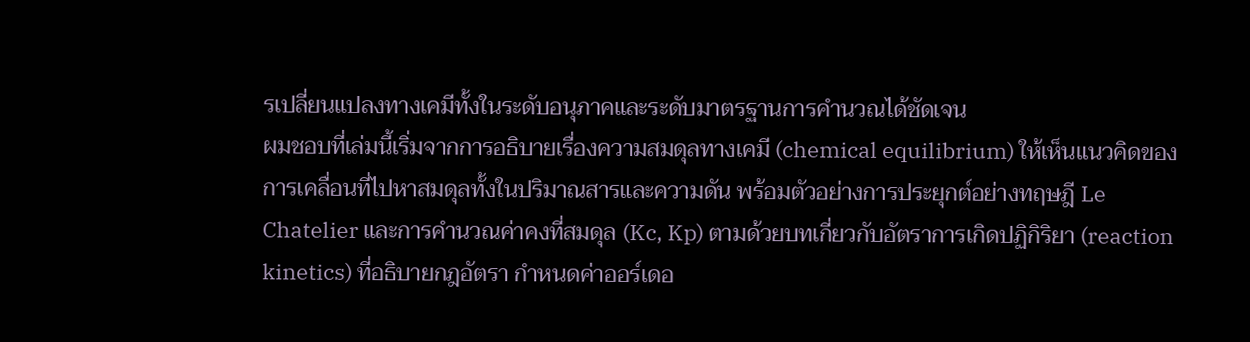รเปลี่ยนแปลงทางเคมีทั้งในระดับอนุภาคและระดับมาตรฐานการคำนวณได้ชัดเจน
ผมชอบที่เล่มนี้เริ่มจากการอธิบายเรื่องความสมดุลทางเคมี (chemical equilibrium) ให้เห็นแนวคิดของการเคลื่อนที่ไปหาสมดุลทั้งในปริมาณสารและความดัน พร้อมตัวอย่างการประยุกต์อย่างทฤษฎี Le Chatelier และการคำนวณค่าคงที่สมดุล (Kc, Kp) ตามด้วยบทเกี่ยวกับอัตราการเกิดปฏิกิริยา (reaction kinetics) ที่อธิบายกฎอัตรา กำหนดค่าออร์เดอ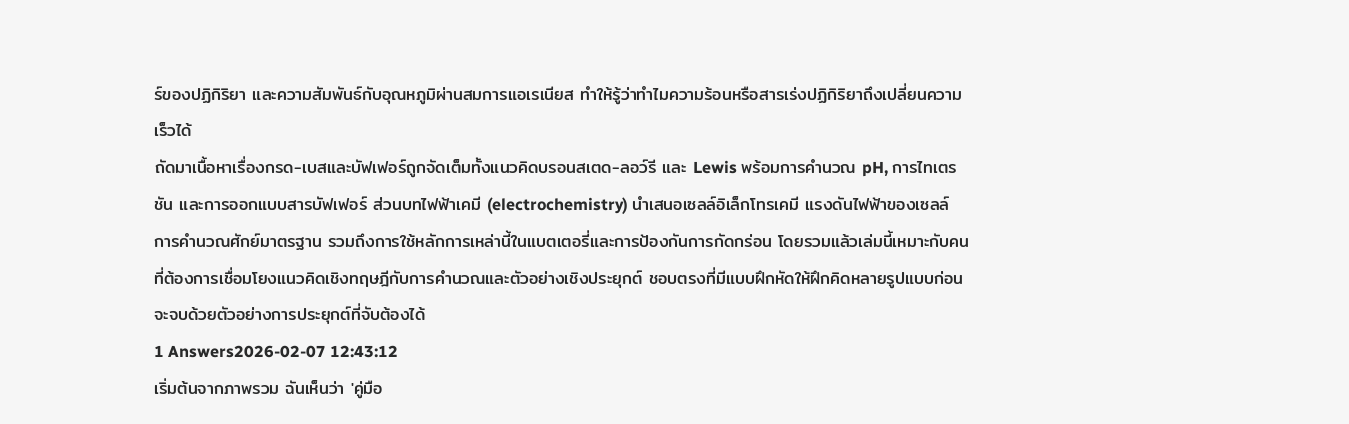ร์ของปฏิกิริยา และความสัมพันธ์กับอุณหภูมิผ่านสมการแอเรเนียส ทำให้รู้ว่าทำไมความร้อนหรือสารเร่งปฏิกิริยาถึงเปลี่ยนความเร็วได้
ถัดมาเนื้อหาเรื่องกรด-เบสและบัฟเฟอร์ถูกจัดเต็มทั้งแนวคิดบรอนสเตด-ลอว์รี และ Lewis พร้อมการคำนวณ pH, การไทเตรชัน และการออกแบบสารบัฟเฟอร์ ส่วนบทไฟฟ้าเคมี (electrochemistry) นำเสนอเซลล์อิเล็กโทรเคมี แรงดันไฟฟ้าของเซลล์ การคำนวณศักย์มาตรฐาน รวมถึงการใช้หลักการเหล่านี้ในแบตเตอรี่และการป้องกันการกัดกร่อน โดยรวมแล้วเล่มนี้เหมาะกับคนที่ต้องการเชื่อมโยงแนวคิดเชิงทฤษฎีกับการคำนวณและตัวอย่างเชิงประยุกต์ ชอบตรงที่มีแบบฝึกหัดให้ฝึกคิดหลายรูปแบบก่อนจะจบด้วยตัวอย่างการประยุกต์ที่จับต้องได้
1 Answers2026-02-07 12:43:12
เริ่มต้นจากภาพรวม ฉันเห็นว่า 'คู่มือ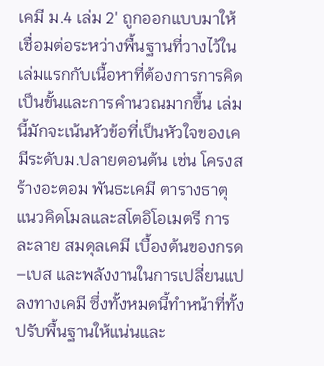เคมี ม.4 เล่ม 2' ถูกออกแบบมาให้เชื่อมต่อระหว่างพื้นฐานที่วางไว้ในเล่มแรกกับเนื้อหาที่ต้องการการคิดเป็นขั้นและการคำนวณมากขึ้น เล่มนี้มักจะเน้นหัวข้อที่เป็นหัวใจของเคมีระดับม.ปลายตอนต้น เช่น โครงสร้างอะตอม พันธะเคมี ตารางธาตุ แนวคิดโมลและสโตอิโอเมตรี การละลาย สมดุลเคมี เบื้องต้นของกรด–เบส และพลังงานในการเปลี่ยนแปลงทางเคมี ซึ่งทั้งหมดนี้ทำหน้าที่ทั้งปรับพื้นฐานให้แน่นและ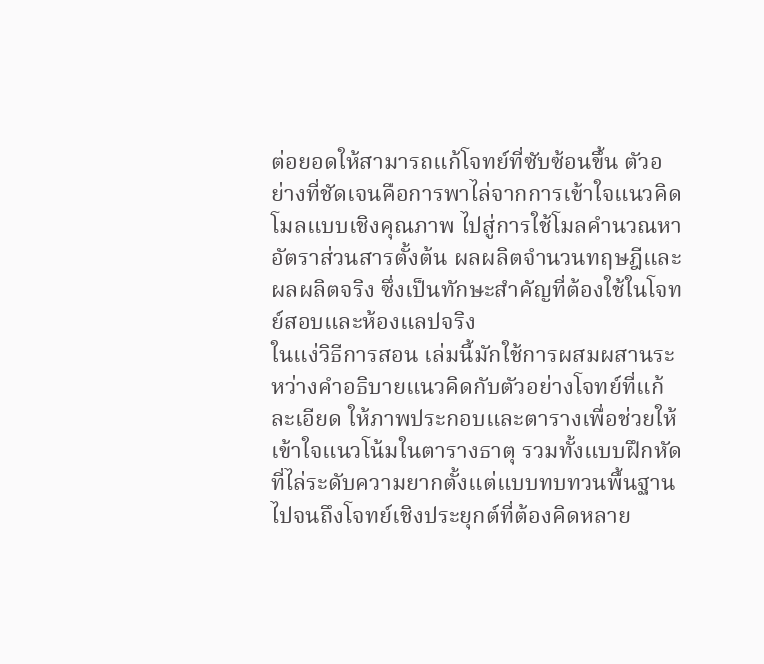ต่อยอดให้สามารถแก้โจทย์ที่ซับซ้อนขึ้น ตัวอย่างที่ชัดเจนคือการพาไล่จากการเข้าใจแนวคิดโมลแบบเชิงคุณภาพ ไปสู่การใช้โมลคำนวณหาอัตราส่วนสารตั้งต้น ผลผลิตจำนวนทฤษฎีและผลผลิตจริง ซึ่งเป็นทักษะสำคัญที่ต้องใช้ในโจทย์สอบและห้องแลปจริง
ในแง่วิธีการสอน เล่มนี้มักใช้การผสมผสานระหว่างคำอธิบายแนวคิดกับตัวอย่างโจทย์ที่แก้ละเอียด ให้ภาพประกอบและตารางเพื่อช่วยให้เข้าใจแนวโน้มในตารางธาตุ รวมทั้งแบบฝึกหัดที่ไล่ระดับความยากตั้งแต่แบบทบทวนพื้นฐานไปจนถึงโจทย์เชิงประยุกต์ที่ต้องคิดหลาย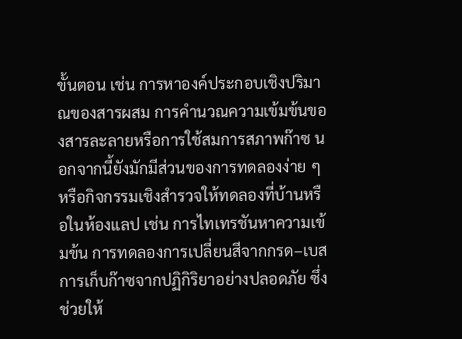ขั้นตอน เช่น การหาองค์ประกอบเชิงปริมาณของสารผสม การคำนวณความเข้มข้นของสารละลายหรือการใช้สมการสภาพก๊าซ นอกจากนี้ยังมักมีส่วนของการทดลองง่าย ๆ หรือกิจกรรมเชิงสำรวจให้ทดลองที่บ้านหรือในห้องแลป เช่น การไทเทรชันหาความเข้มข้น การทดลองการเปลี่ยนสีจากกรด–เบส การเก็บก๊าซจากปฏิกิริยาอย่างปลอดภัย ซึ่งช่วยให้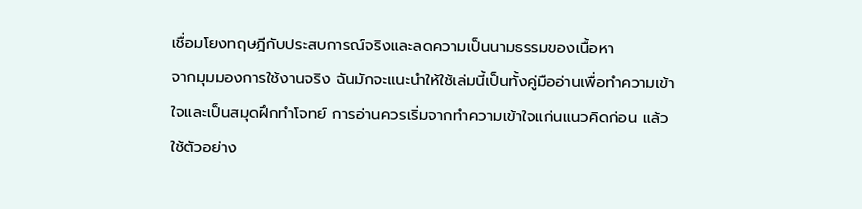เชื่อมโยงทฤษฎีกับประสบการณ์จริงและลดความเป็นนามธรรมของเนื้อหา
จากมุมมองการใช้งานจริง ฉันมักจะแนะนำให้ใช้เล่มนี้เป็นทั้งคู่มืออ่านเพื่อทำความเข้าใจและเป็นสมุดฝึกทำโจทย์ การอ่านควรเริ่มจากทำความเข้าใจแก่นแนวคิดก่อน แล้วใช้ตัวอย่าง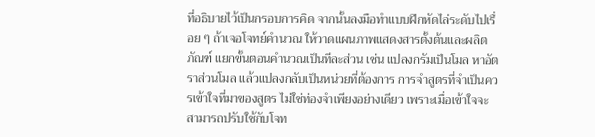ที่อธิบายไว้เป็นกรอบการคิด จากนั้นลงมือทำแบบฝึกหัดไล่ระดับไปเรื่อย ๆ ถ้าเจอโจทย์คำนวณ ให้วาดแผนภาพแสดงสารตั้งต้นและผลิตภัณฑ์ แยกขั้นตอนคำนวณเป็นทีละส่วน เช่น แปลงกรัมเป็นโมล หาอัตราส่วนโมล แล้วแปลงกลับเป็นหน่วยที่ต้องการ การจำสูตรที่จำเป็นควรเข้าใจที่มาของสูตร ไม่ใช่ท่องจำเพียงอย่างเดียว เพราะเมื่อเข้าใจจะสามารถปรับใช้กับโจท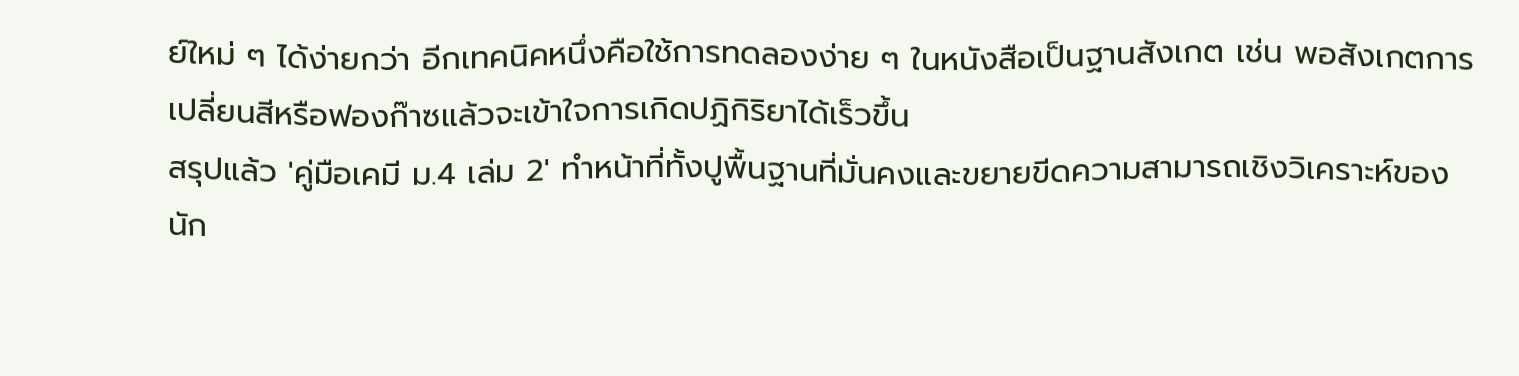ย์ใหม่ ๆ ได้ง่ายกว่า อีกเทคนิคหนึ่งคือใช้การทดลองง่าย ๆ ในหนังสือเป็นฐานสังเกต เช่น พอสังเกตการเปลี่ยนสีหรือฟองก๊าซแล้วจะเข้าใจการเกิดปฏิกิริยาได้เร็วขึ้น
สรุปแล้ว 'คู่มือเคมี ม.4 เล่ม 2' ทำหน้าที่ทั้งปูพื้นฐานที่มั่นคงและขยายขีดความสามารถเชิงวิเคราะห์ของนัก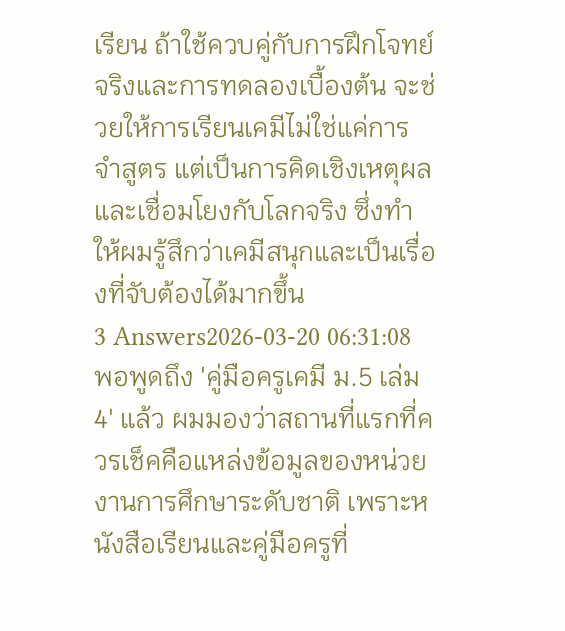เรียน ถ้าใช้ควบคู่กับการฝึกโจทย์จริงและการทดลองเบื้องต้น จะช่วยให้การเรียนเคมีไม่ใช่แค่การจำสูตร แต่เป็นการคิดเชิงเหตุผลและเชื่อมโยงกับโลกจริง ซึ่งทำให้ผมรู้สึกว่าเคมีสนุกและเป็นเรื่องที่จับต้องได้มากขึ้น
3 Answers2026-03-20 06:31:08
พอพูดถึง 'คู่มือครูเคมี ม.5 เล่ม 4' แล้ว ผมมองว่าสถานที่แรกที่ควรเช็คคือแหล่งข้อมูลของหน่วยงานการศึกษาระดับชาติ เพราะหนังสือเรียนและคู่มือครูที่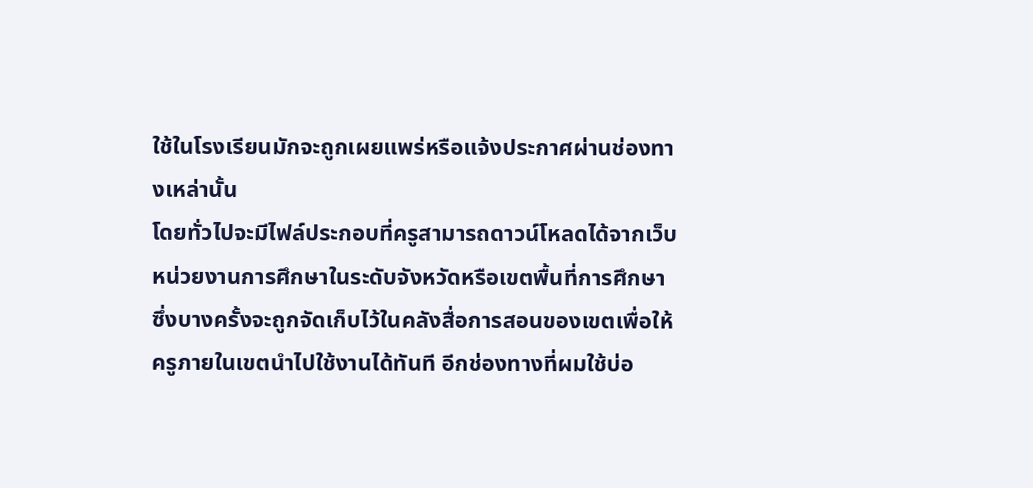ใช้ในโรงเรียนมักจะถูกเผยแพร่หรือแจ้งประกาศผ่านช่องทางเหล่านั้น
โดยทั่วไปจะมีไฟล์ประกอบที่ครูสามารถดาวน์โหลดได้จากเว็บหน่วยงานการศึกษาในระดับจังหวัดหรือเขตพื้นที่การศึกษา ซึ่งบางครั้งจะถูกจัดเก็บไว้ในคลังสื่อการสอนของเขตเพื่อให้ครูภายในเขตนำไปใช้งานได้ทันที อีกช่องทางที่ผมใช้บ่อ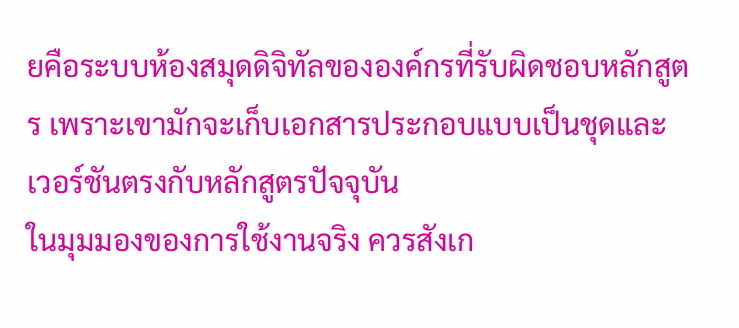ยคือระบบห้องสมุดดิจิทัลขององค์กรที่รับผิดชอบหลักสูตร เพราะเขามักจะเก็บเอกสารประกอบแบบเป็นชุดและเวอร์ชันตรงกับหลักสูตรปัจจุบัน
ในมุมมองของการใช้งานจริง ควรสังเก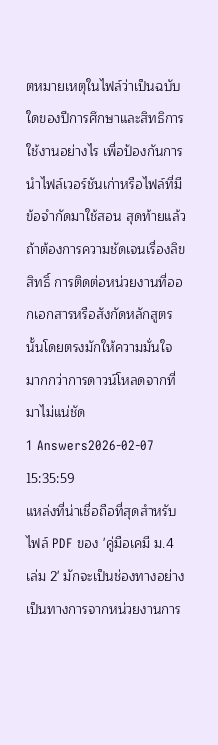ตหมายเหตุในไฟล์ว่าเป็นฉบับใดของปีการศึกษาและสิทธิการใช้งานอย่างไร เพื่อป้องกันการนำไฟล์เวอร์ชันเก่าหรือไฟล์ที่มีข้อจำกัดมาใช้สอน สุดท้ายแล้วถ้าต้องการความชัดเจนเรื่องลิขสิทธิ์ การติดต่อหน่วยงานที่ออกเอกสารหรือสังกัดหลักสูตรนั้นโดยตรงมักให้ความมั่นใจมากกว่าการดาวน์โหลดจากที่มาไม่แน่ชัด
1 Answers2026-02-07 15:35:59
แหล่งที่น่าเชื่อถือที่สุดสำหรับไฟล์ PDF ของ 'คู่มือเคมี ม.4 เล่ม 2' มักจะเป็นช่องทางอย่างเป็นทางการจากหน่วยงานการ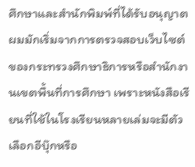ศึกษาและสำนักพิมพ์ที่ได้รับอนุญาต ผมมักเริ่มจากการตรวจสอบเว็บไซต์ของกระทรวงศึกษาธิการหรือสำนักงานเขตพื้นที่การศึกษา เพราะหนังสือเรียนที่ใช้ในโรงเรียนหลายเล่มจะมีตัวเลือกอีบุ๊กหรือ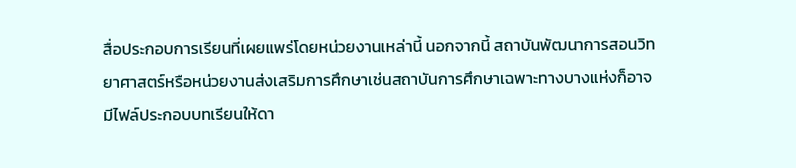สื่อประกอบการเรียนที่เผยแพร่โดยหน่วยงานเหล่านี้ นอกจากนี้ สถาบันพัฒนาการสอนวิทยาศาสตร์หรือหน่วยงานส่งเสริมการศึกษาเช่นสถาบันการศึกษาเฉพาะทางบางแห่งก็อาจมีไฟล์ประกอบบทเรียนให้ดา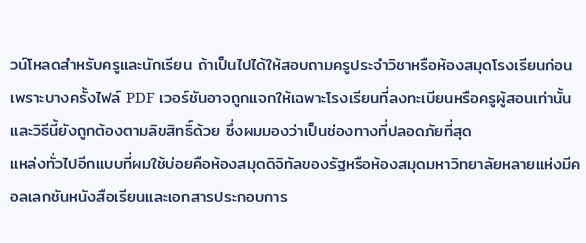วน์โหลดสำหรับครูและนักเรียน ถ้าเป็นไปได้ให้สอบถามครูประจำวิชาหรือห้องสมุดโรงเรียนก่อน เพราะบางครั้งไฟล์ PDF เวอร์ชันอาจถูกแจกให้เฉพาะโรงเรียนที่ลงทะเบียนหรือครูผู้สอนเท่านั้น และวิธีนี้ยังถูกต้องตามลิขสิทธิ์ด้วย ซึ่งผมมองว่าเป็นช่องทางที่ปลอดภัยที่สุด
แหล่งทั่วไปอีกแบบที่ผมใช้บ่อยคือห้องสมุดดิจิทัลของรัฐหรือห้องสมุดมหาวิทยาลัยหลายแห่งมีคอลเลกชันหนังสือเรียนและเอกสารประกอบการ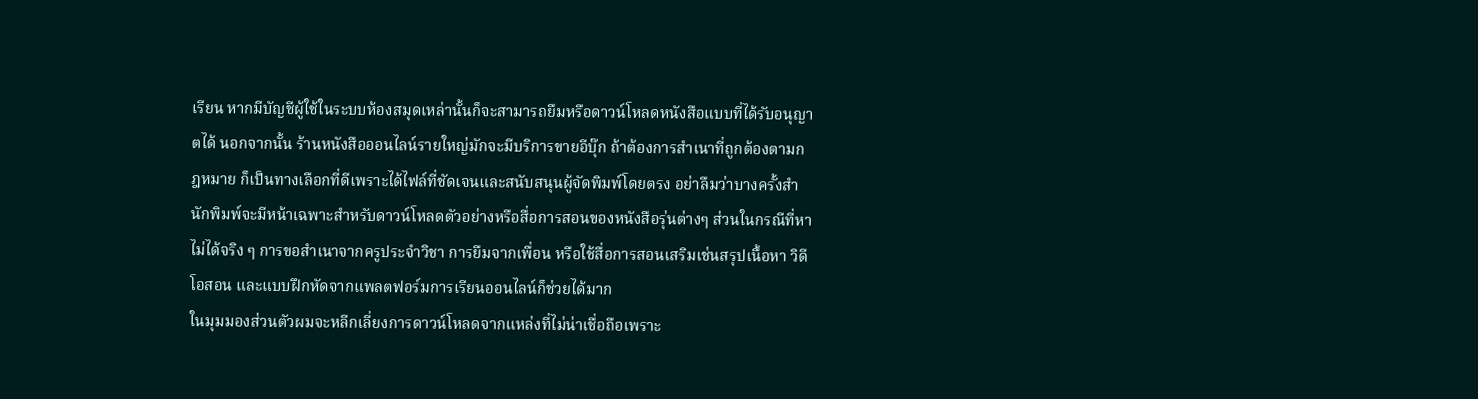เรียน หากมีบัญชีผู้ใช้ในระบบห้องสมุดเหล่านั้นก็จะสามารถยืมหรือดาวน์โหลดหนังสือแบบที่ได้รับอนุญาตได้ นอกจากนั้น ร้านหนังสือออนไลน์รายใหญ่มักจะมีบริการขายอีบุ๊ก ถ้าต้องการสำเนาที่ถูกต้องตามกฎหมาย ก็เป็นทางเลือกที่ดีเพราะได้ไฟล์ที่ชัดเจนและสนับสนุนผู้จัดพิมพ์โดยตรง อย่าลืมว่าบางครั้งสำนักพิมพ์จะมีหน้าเฉพาะสำหรับดาวน์โหลดตัวอย่างหรือสื่อการสอนของหนังสือรุ่นต่างๆ ส่วนในกรณีที่หาไม่ได้จริง ๆ การขอสำเนาจากครูประจำวิชา การยืมจากเพื่อน หรือใช้สื่อการสอนเสริมเช่นสรุปเนื้อหา วิดีโอสอน และแบบฝึกหัดจากแพลตฟอร์มการเรียนออนไลน์ก็ช่วยได้มาก
ในมุมมองส่วนตัวผมจะหลีกเลี่ยงการดาวน์โหลดจากแหล่งที่ไม่น่าเชื่อถือเพราะ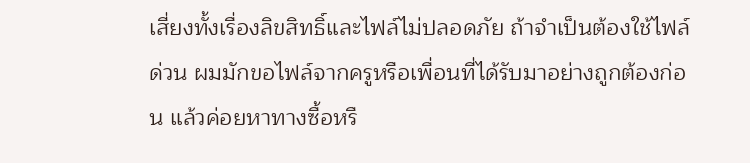เสี่ยงทั้งเรื่องลิขสิทธิ์และไฟล์ไม่ปลอดภัย ถ้าจำเป็นต้องใช้ไฟล์ด่วน ผมมักขอไฟล์จากครูหรือเพื่อนที่ได้รับมาอย่างถูกต้องก่อน แล้วค่อยหาทางซื้อหรื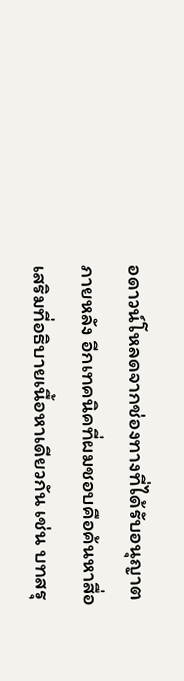อดาวน์โหลดจากช่องทางที่ได้รับอนุญาตภายหลัง อีกเทคนิคที่ผมชอบคือค้นหาสื่อเสริมที่อธิบายเนื้อหาเดียวกัน เช่น บทสรุ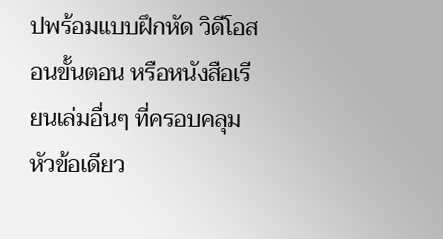ปพร้อมแบบฝึกหัด วิดีโอสอนขั้นตอน หรือหนังสือเรียนเล่มอื่นๆ ที่ครอบคลุมหัวข้อเดียว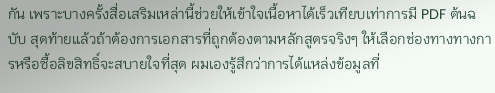กัน เพราะบางครั้งสื่อเสริมเหล่านี้ช่วยให้เข้าใจเนื้อหาได้เร็วเทียบเท่าการมี PDF ต้นฉบับ สุดท้ายแล้วถ้าต้องการเอกสารที่ถูกต้องตามหลักสูตรจริงๆ ให้เลือกช่องทางทางการหรือซื้อลิขสิทธิ์จะสบายใจที่สุด ผมเองรู้สึกว่าการได้แหล่งข้อมูลที่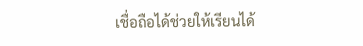เชื่อถือได้ช่วยให้เรียนได้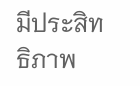มีประสิทธิภาพ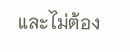และไม่ต้อง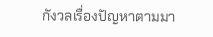กังวลเรื่องปัญหาตามมา